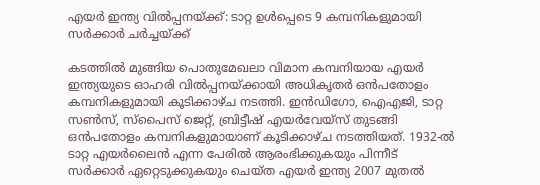എയർ ഇന്ത്യ വിൽപ്പനയ്ക്ക്: ടാറ്റ ഉൾപ്പെടെ 9 കമ്പനികളുമായി സർക്കാർ ചർച്ചയ്ക്ക്

കടത്തിൽ മുങ്ങിയ പൊതുമേഖലാ വിമാന കമ്പനിയായ എയർ ഇന്ത്യയുടെ ഓഹരി വിൽപ്പനയ്‌ക്കായി അധികൃതർ ഒൻപതോളം കമ്പനികളുമായി കൂടിക്കാഴ്ച നടത്തി. ഇൻ‌ഡിഗോ, ഐഎജി, ടാറ്റ സൺസ്, സ്‌പൈസ് ജെറ്റ്, ബ്രിട്ടീഷ് എയർവേയ്‌സ് തുടങ്ങി ഒൻപതോളം കമ്പനികളുമായാണ് കൂടിക്കാഴ്ച നടത്തിയത്. 1932-ൽ ടാറ്റ എയർലൈൻ എന്ന പേരിൽ ആരംഭിക്കുകയും പിന്നീട് സർക്കാർ ഏറ്റെടുക്കുകയും ചെയ്ത എയർ ഇന്ത്യ 2007 മുതൽ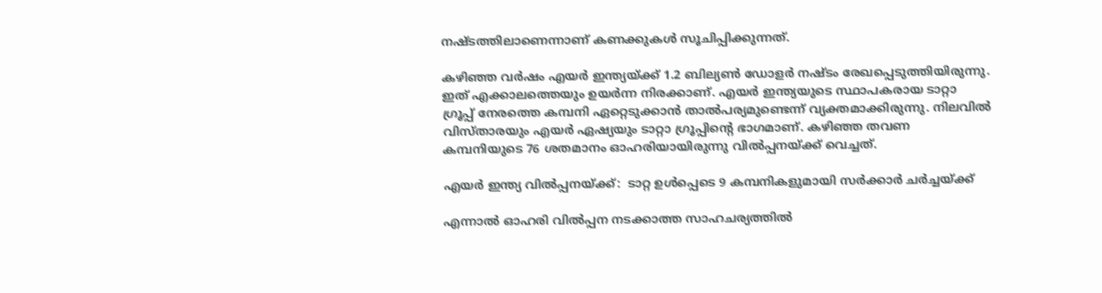നഷ്‌ടത്തിലാണെന്നാണ് കണക്കുകൾ സൂചിപ്പിക്കുന്നത്.

കഴിഞ്ഞ വർഷം എയർ ഇന്ത്യയ്‌ക്ക് 1.2 ബില്യൺ ഡോളർ നഷ്ടം രേഖപ്പെടുത്തിയിരുന്നു. ഇത് എക്കാലത്തെയും ഉയർന്ന നിരക്കാണ്. എയർ ഇന്ത്യയുടെ സ്ഥാപകരായ ടാറ്റാ ഗ്രൂപ്പ് നേരത്തെ കമ്പനി ഏറ്റെടുക്കാന്‍ താല്‍പര്യമുണ്ടെന്ന് വ്യക്തമാക്കിരുന്നു. നിലവില്‍ വിസ്താരയും എയര്‍ ഏഷ്യയും ടാറ്റാ ഗ്രൂപ്പിന്റെ ഭാഗമാണ്. കഴിഞ്ഞ തവണ കമ്പനിയുടെ 76 ശതമാനം ഓഹരിയായിരുന്നു വിൽപ്പനയ്‌ക്ക് വെച്ചത്.

എയർ ഇന്ത്യ വിൽപ്പനയ്ക്ക്:  ടാറ്റ ഉൾപ്പെടെ 9 കമ്പനികളുമായി സർക്കാർ ചർച്ചയ്ക്ക്

എന്നാൽ ഓഹരി വിൽപ്പന നടക്കാത്ത സാഹചര്യത്തിൽ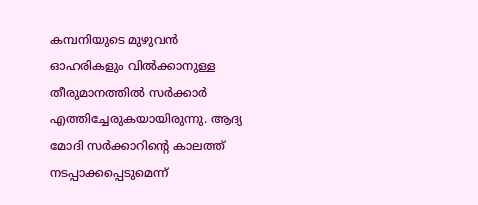കമ്പനിയുടെ മുഴുവൻ ഓഹരികളും വിൽക്കാനുള്ള തീരുമാനത്തിൽ സർക്കാർ എത്തിച്ചേരുകയായിരുന്നു. ആദ്യ മോദി സർക്കാറിന്റെ കാലത്ത് നടപ്പാക്കപ്പെടുമെന്ന്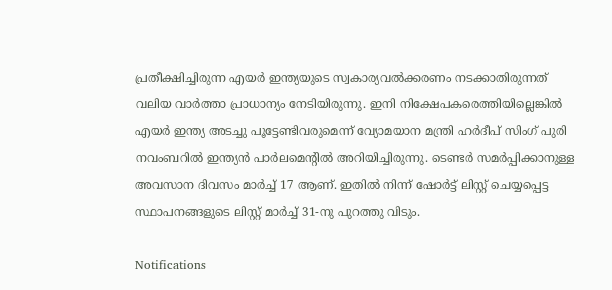പ്രതീക്ഷിച്ചിരുന്ന എയർ ഇന്ത്യയുടെ സ്വകാര്യവൽക്കരണം നടക്കാതിരുന്നത് വലിയ വാർത്താ പ്രാധാന്യം നേടിയിരുന്നു. ഇനി നിക്ഷേപക‍രെത്തിയില്ലെങ്കിൽ എയ‍ര്‍ ഇന്ത്യ അടച്ചു പൂട്ടേണ്ടിവരുമെന്ന് വ്യോമയാന മന്ത്രി ഹർദീപ് സിംഗ് പുരി നവംബറിൽ ഇന്ത്യൻ പാർലമെന്റിൽ അറിയിച്ചിരുന്നു. ടെണ്ടർ സമർപ്പിക്കാനുള്ള അവസാന ദിവസം മാർച്ച് 17 ആണ്. ഇതിൽ നിന്ന് ഷോർട്ട് ലിസ്റ്റ് ചെയ്യപ്പെട്ട സ്ഥാപനങ്ങളുടെ ലിസ്റ്റ് മാർച്ച് 31-നു പുറത്തു വിടും.

Notifications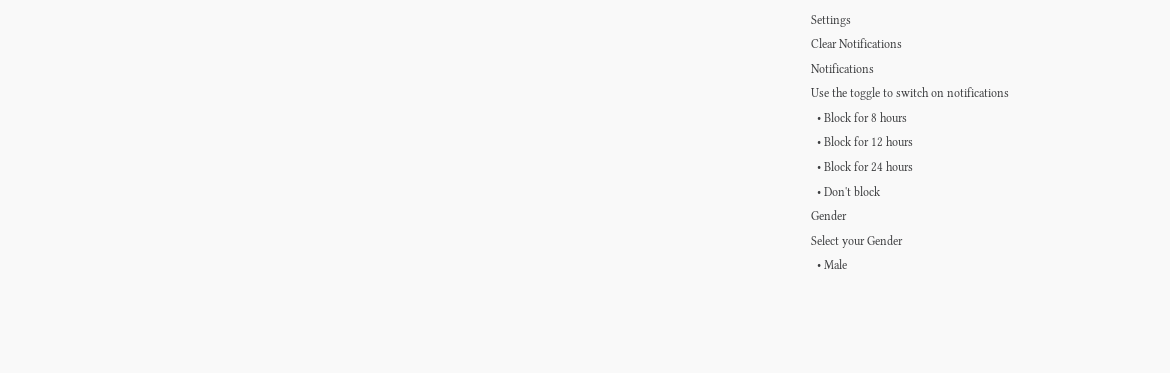Settings
Clear Notifications
Notifications
Use the toggle to switch on notifications
  • Block for 8 hours
  • Block for 12 hours
  • Block for 24 hours
  • Don't block
Gender
Select your Gender
  • Male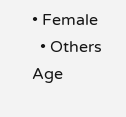• Female
  • Others
Age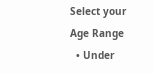Select your Age Range
  • Under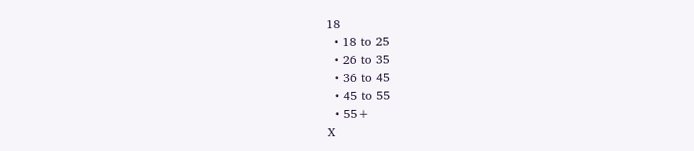18
  • 18 to 25
  • 26 to 35
  • 36 to 45
  • 45 to 55
  • 55+
X